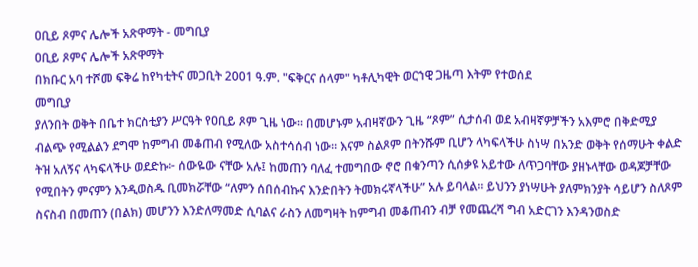ዐቢይ ጾምና ሌሎች አጽዋማት - መግቢያ
ዐቢይ ጾምና ሌሎች አጽዋማት
በክቡር አባ ተሾመ ፍቅሬ ከየካቲትና መጋቢት 2001 ዓ.ም. "ፍቅርና ሰላም" ካቶሊካዊት ወርኀዊ ጋዜጣ እትም የተወሰደ
መግቢያ
ያለንበት ወቅት በቤተ ክርስቲያን ሥርዓት የዐቢይ ጾም ጊዜ ነው። በመሆኑም አብዛኛውን ጊዜ “ጾም” ሲታሰብ ወደ አብዛኛዎቻችን አእምሮ በቅድሚያ ብልጭ የሚልልን ደግሞ ከምግብ መቆጠብ የሚለው አስተሳሰብ ነው። እናም ስልጾም በትንሹም ቢሆን ላካፍላችሁ ስነሣ በአንድ ወቅት የሰማሁት ቀልድ ትዝ አለኝና ላካፍላችሁ ወደድኩ፦ ሰውዬው ናቸው አሉ፤ ከመጠን ባለፈ ተመግበው ኖሮ በቁንጣን ሲሰቃዩ አይተው ለጥጋባቸው ያዘኑላቸው ወዳጆቻቸው የሚበትን ምናምን እንዲወስዱ ቢመክሯቸው “ለምን ሰበሰብኩና እንድበትን ትመክሩኛላችሁ” አሉ ይባላል። ይህንን ያነሣሁት ያለምክንያት ሳይሆን ስለጾም ስናስብ በመጠን (በልክ) መሆንን እንድለማመድ ሲባልና ራስን ለመግዛት ከምግብ መቆጠብን ብቻ የመጨረሻ ግብ አድርገን እንዳንወስድ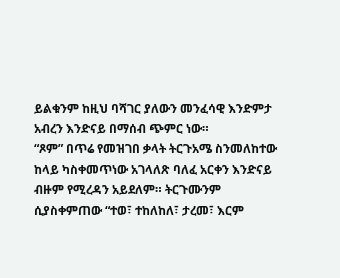ይልቁንም ከዚህ ባሻገር ያለውን መንፈሳዊ እንድምታ አብረን እንድናይ በማሰብ ጭምር ነው።
“ጾም” በጥሬ የመዝገበ ቃላት ትርጉአሜ ስንመለከተው ከላይ ካስቀመጥነው አገላለጽ ባለፈ አርቀን እንድናይ ብዙም የሚረዳን አይደለም። ትርጉሙንም ሲያስቀምጠው “ተወ፣ ተከለከለ፣ ታረመ፣ እርም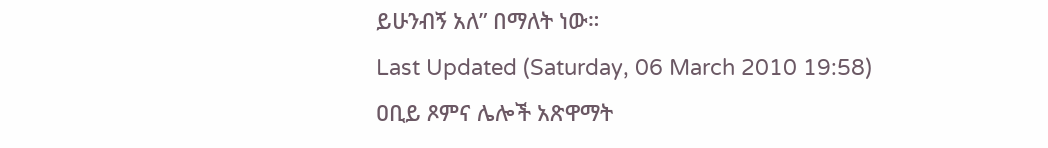ይሁንብኝ አለ” በማለት ነው።
Last Updated (Saturday, 06 March 2010 19:58)
ዐቢይ ጾምና ሌሎች አጽዋማት